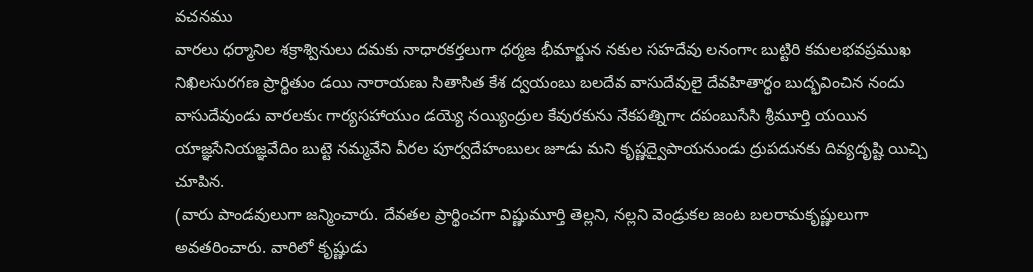వచనము
వారలు ధర్మానిల శక్రాశ్వినులు దమకు నాధారకర్తలుగా ధర్మజ భీమార్జున నకుల సహదేవు లనంగాఁ బుట్టిరి కమలభవప్రముఖ నిఖిలసురగణ ప్రార్థితుం డయి నారాయణు సితాసిత కేశ ద్వయంబు బలదేవ వాసుదేవులై దేవహితార్థం బుద్భవించిన నందు వాసుదేవుండు వారలకుఁ గార్యసహాయుం డయ్యె నయ్యింద్రుల కేవురకును నేకపత్నిగాఁ దపంబుసేసి శ్రీమూర్తి యయిన యాజ్ఞసేనియజ్ఞవేదిం బుట్టె నమ్మవేని వీరల పూర్వదేహంబులఁ జూడు మని కృష్ణద్వైపాయనుండు ద్రుపదునకు దివ్యదృష్టి యిచ్చి చూపిన.
(వారు పాండవులుగా జన్మించారు. దేవతల ప్రార్థించగా విష్ణుమూర్తి తెల్లని, నల్లని వెండ్రుకల జంట బలరామకృష్ణులుగా అవతరించారు. వారిలో కృష్ణుడు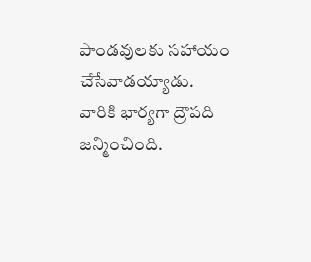పాండవులకు సహాయం చేసేవాడయ్యాడు. వారికి భార్యగా ద్రౌపది జన్మించింది.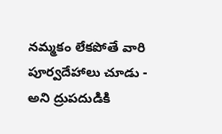నమ్మకం లేకపోతే వారి పూర్వదేహాలు చూడు - అని ద్రుపదుడికి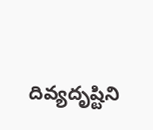దివ్యదృష్టిని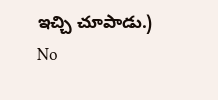ఇచ్చి చూపాడు.)
No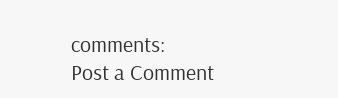comments:
Post a Comment